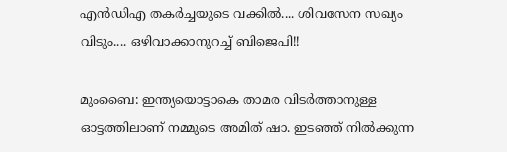എന്‍ഡിഎ തകര്‍ച്ചയുടെ വക്കില്‍.... ശിവസേന സഖ്യം വിടും.... ഒഴിവാക്കാനുറച്ച് ബിജെപി!!

മുംബൈ: ഇന്ത്യയൊട്ടാകെ താമര വിടര്‍ത്താനുള്ള ഓട്ടത്തിലാണ് നമ്മുടെ അമിത് ഷാ. ഇടഞ്ഞ് നില്‍ക്കുന്ന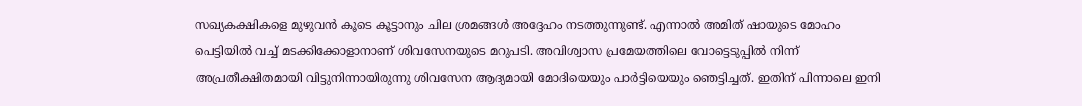സഖ്യകക്ഷികളെ മുഴുവന്‍ കൂടെ കൂട്ടാനും ചില ശ്രമങ്ങള്‍ അദ്ദേഹം നടത്തുന്നുണ്ട്. എന്നാല്‍ അമിത് ഷായുടെ മോഹം പെട്ടിയില്‍ വച്ച് മടക്കിക്കോളാനാണ് ശിവസേനയുടെ മറുപടി. അവിശ്വാസ പ്രമേയത്തിലെ വോട്ടെടുപ്പില്‍ നിന്ന് അപ്രതീക്ഷിതമായി വിട്ടുനിന്നായിരുന്നു ശിവസേന ആദ്യമായി മോദിയെയും പാര്‍ട്ടിയെയും ഞെട്ടിച്ചത്. ഇതിന് പിന്നാലെ ഇനി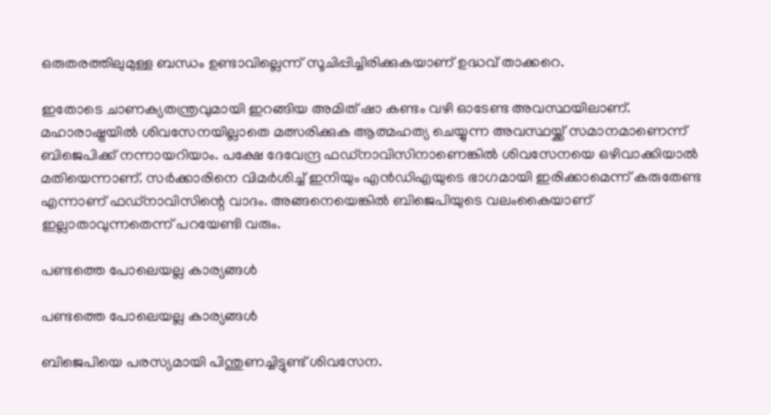ഒരുതരത്തിലുമുള്ള ബന്ധം ഉണ്ടാവില്ലെന്ന് സൂചിപ്പിച്ചിരിക്കുകയാണ് ഉദ്ധവ് താക്കറെ.

ഇതോടെ ചാണക്യതന്ത്രവുമായി ഇറങ്ങിയ അമിത് ഷാ കണ്ടം വഴി ഓടേണ്ട അവസ്ഥയിലാണ്. മഹാരാഷ്ട്രയില്‍ ശിവസേനയില്ലാതെ മത്സരിക്കുക ആത്മഹത്യ ചെയ്യുന്ന അവസ്ഥയ്ക്ക് സമാനമാണെന്ന് ബിജെപിക്ക് നന്നായറിയാം. പക്ഷേ ദേവേന്ദ്ര ഫഡ്‌നാവിസിനാണെങ്കില്‍ ശിവസേനയെ ഒഴിവാക്കിയാല്‍ മതിയെന്നാണ്. സര്‍ക്കാരിനെ വിമര്‍ശിച്ച് ഇനിയും എന്‍ഡിഎയുടെ ഭാഗമായി ഇരിക്കാമെന്ന് കരുതേണ്ട എന്നാണ് ഫഡ്‌നാവിസിന്റെ വാദം. അങ്ങനെയെങ്കില്‍ ബിജെപിയുടെ വലംകൈയാണ് ഇല്ലാതാവുന്നതെന്ന് പറയേണ്ടി വരും.

പണ്ടത്തെ പോലെയല്ല കാര്യങ്ങള്‍

പണ്ടത്തെ പോലെയല്ല കാര്യങ്ങള്‍

ബിജെപിയെ പരസ്യമായി പിന്തുണച്ചിട്ടുണ്ട് ശിവസേന.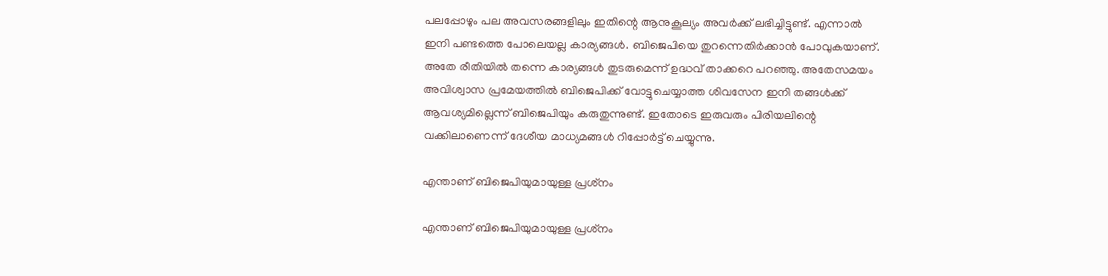പലപ്പോഴും പല അവസരങ്ങളിലും ഇതിന്റെ ആനുകൂല്യം അവര്‍ക്ക് ലഭിച്ചിട്ടുണ്ട്. എന്നാല്‍ ഇനി പണ്ടത്തെ പോലെയല്ല കാര്യങ്ങള്‍. ബിജെപിയെ തുറന്നെതിര്‍ക്കാന്‍ പോവുകയാണ്. അതേ രീതിയില്‍ തന്നെ കാര്യങ്ങള്‍ തുടരുമെന്ന് ഉദ്ധവ് താക്കറെ പറഞ്ഞു. അതേസമയം അവിശ്വാസ പ്രമേയത്തില്‍ ബിജെപിക്ക് വോട്ടുചെയ്യാത്ത ശിവസേന ഇനി തങ്ങള്‍ക്ക് ആവശ്യമില്ലെന്ന് ബിജെപിയും കരുതുന്നുണ്ട്. ഇതോടെ ഇരുവരും പിരിയലിന്റെ വക്കിലാണെന്ന് ദേശീയ മാധ്യമങ്ങള്‍ റിപ്പോര്‍ട്ട് ചെയ്യുന്നു.

എന്താണ് ബിജെപിയുമായുള്ള പ്രശ്‌നം

എന്താണ് ബിജെപിയുമായുള്ള പ്രശ്‌നം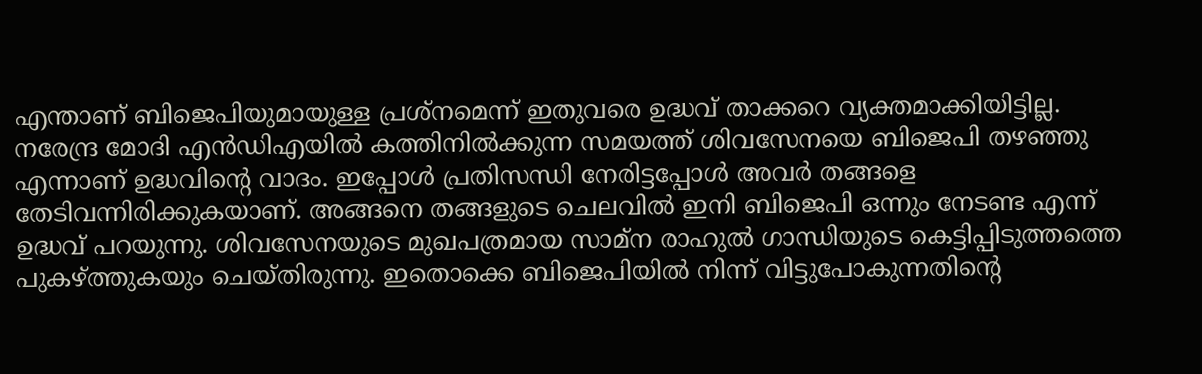എന്താണ് ബിജെപിയുമായുള്ള പ്രശ്‌നമെന്ന് ഇതുവരെ ഉദ്ധവ് താക്കറെ വ്യക്തമാക്കിയിട്ടില്ല. നരേന്ദ്ര മോദി എന്‍ഡിഎയില്‍ കത്തിനില്‍ക്കുന്ന സമയത്ത് ശിവസേനയെ ബിജെപി തഴഞ്ഞു എന്നാണ് ഉദ്ധവിന്റെ വാദം. ഇപ്പോള്‍ പ്രതിസന്ധി നേരിട്ടപ്പോള്‍ അവര്‍ തങ്ങളെ തേടിവന്നിരിക്കുകയാണ്. അങ്ങനെ തങ്ങളുടെ ചെലവില്‍ ഇനി ബിജെപി ഒന്നും നേടണ്ട എന്ന് ഉദ്ധവ് പറയുന്നു. ശിവസേനയുടെ മുഖപത്രമായ സാമ്‌ന രാഹുല്‍ ഗാന്ധിയുടെ കെട്ടിപ്പിടുത്തത്തെ പുകഴ്ത്തുകയും ചെയ്തിരുന്നു. ഇതൊക്കെ ബിജെപിയില്‍ നിന്ന് വിട്ടുപോകുന്നതിന്റെ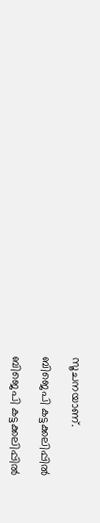സൂചനയാണ്.

ബിജെപി കട്ടക്കലിപ്പില്‍

ബിജെപി കട്ടക്കലിപ്പില്‍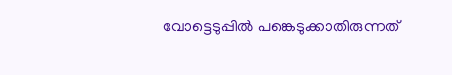വോട്ടെടുപ്പില്‍ പങ്കെടുക്കാതിരുന്നത്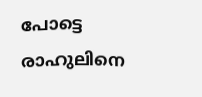പോട്ടെ രാഹുലിനെ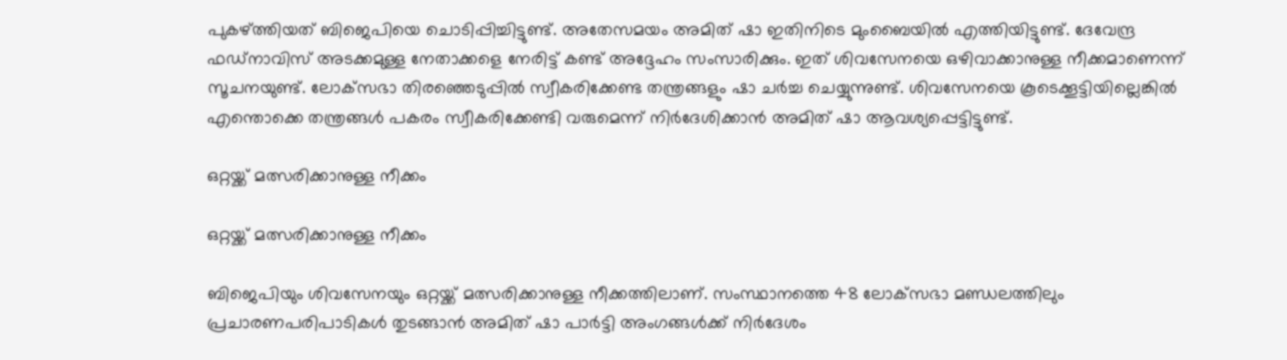പുകഴ്ത്തിയത് ബിജെപിയെ ചൊടിപ്പിച്ചിട്ടുണ്ട്. അതേസമയം അമിത് ഷാ ഇതിനിടെ മുംബൈയില്‍ എത്തിയിട്ടുണ്ട്. ദേവേന്ദ്ര ഫഡ്‌നാവിസ് അടക്കമുള്ള നേതാക്കളെ നേരിട്ട് കണ്ട് അദ്ദേഹം സംസാരിക്കും. ഇത് ശിവസേനയെ ഒഴിവാക്കാനുള്ള നീക്കമാണെന്ന് സൂചനയുണ്ട്. ലോക്‌സഭാ തിരഞ്ഞെടുപ്പില്‍ സ്വീകരിക്കേണ്ട തന്ത്രങ്ങളും ഷാ ചര്‍ച്ച ചെയ്യുന്നുണ്ട്. ശിവസേനയെ കൂടെക്കൂട്ടിയില്ലെങ്കില്‍ എന്തൊക്കെ തന്ത്രങ്ങള്‍ പകരം സ്വീകരിക്കേണ്ടി വരുമെന്ന് നിര്‍ദേശിക്കാന്‍ അമിത് ഷാ ആവശ്യപ്പെട്ടിട്ടുണ്ട്.

ഒറ്റയ്ക്ക് മത്സരിക്കാനുള്ള നീക്കം

ഒറ്റയ്ക്ക് മത്സരിക്കാനുള്ള നീക്കം

ബിജെപിയും ശിവസേനയും ഒറ്റയ്ക്ക് മത്സരിക്കാനുള്ള നീക്കത്തിലാണ്. സംസ്ഥാനത്തെ 48 ലോക്‌സഭാ മണ്ഡലത്തിലും പ്രചാരണപരിപാടികള്‍ തുടങ്ങാന്‍ അമിത് ഷാ പാര്‍ട്ടി അംഗങ്ങള്‍ക്ക് നിര്‍ദേശം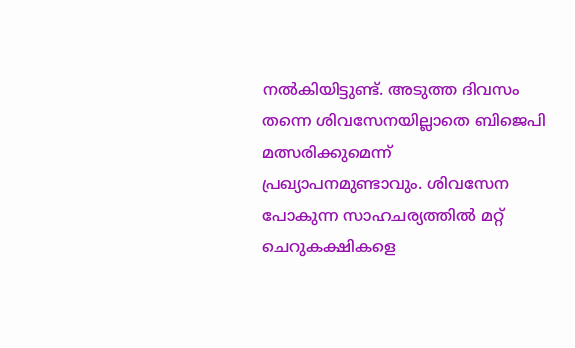നല്‍കിയിട്ടുണ്ട്. അടുത്ത ദിവസം തന്നെ ശിവസേനയില്ലാതെ ബിജെപി മത്സരിക്കുമെന്ന് പ്രഖ്യാപനമുണ്ടാവും. ശിവസേന പോകുന്ന സാഹചര്യത്തില്‍ മറ്റ് ചെറുകക്ഷികളെ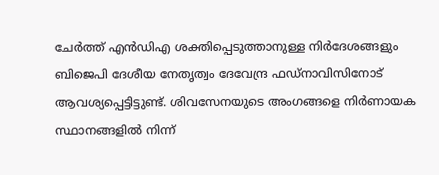ചേര്‍ത്ത് എന്‍ഡിഎ ശക്തിപ്പെടുത്താനുള്ള നിര്‍ദേശങ്ങളും ബിജെപി ദേശീയ നേതൃത്വം ദേവേന്ദ്ര ഫഡ്‌നാവിസിനോട് ആവശ്യപ്പെട്ടിട്ടുണ്ട്. ശിവസേനയുടെ അംഗങ്ങളെ നിര്‍ണായക സ്ഥാനങ്ങളില്‍ നിന്ന്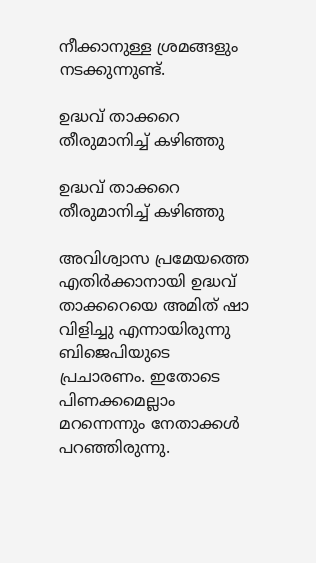നീക്കാനുള്ള ശ്രമങ്ങളും നടക്കുന്നുണ്ട്.

ഉദ്ധവ് താക്കറെ തീരുമാനിച്ച് കഴിഞ്ഞു

ഉദ്ധവ് താക്കറെ തീരുമാനിച്ച് കഴിഞ്ഞു

അവിശ്വാസ പ്രമേയത്തെ എതിര്‍ക്കാനായി ഉദ്ധവ് താക്കറെയെ അമിത് ഷാ വിളിച്ചു എന്നായിരുന്നു ബിജെപിയുടെ പ്രചാരണം. ഇതോടെ പിണക്കമെല്ലാം മറന്നെന്നും നേതാക്കള്‍ പറഞ്ഞിരുന്നു.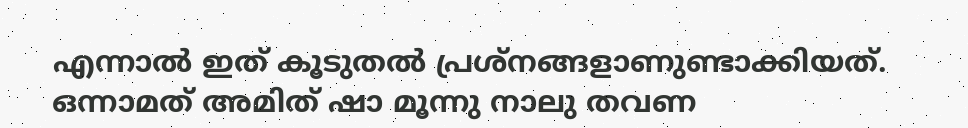എന്നാല്‍ ഇത് കൂടുതല്‍ പ്രശ്‌നങ്ങളാണുണ്ടാക്കിയത്. ഒന്നാമത് അമിത് ഷാ മൂന്നു നാലു തവണ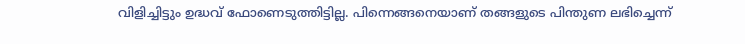വിളിച്ചിട്ടും ഉദ്ധവ് ഫോണെടുത്തിട്ടില്ല. പിന്നെങ്ങനെയാണ് തങ്ങളുടെ പിന്തുണ ലഭിച്ചെന്ന്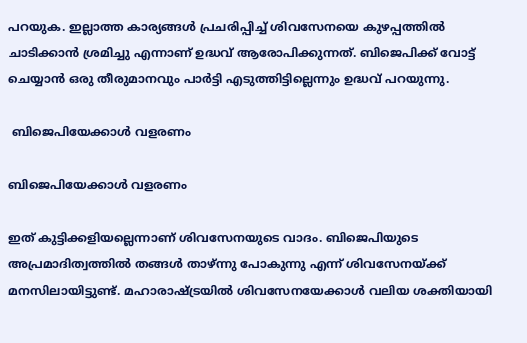പറയുക. ഇല്ലാത്ത കാര്യങ്ങള്‍ പ്രചരിപ്പിച്ച് ശിവസേനയെ കുഴപ്പത്തില്‍ ചാടിക്കാന്‍ ശ്രമിച്ചു എന്നാണ് ഉദ്ധവ് ആരോപിക്കുന്നത്. ബിജെപിക്ക് വോട്ട് ചെയ്യാന്‍ ഒരു തീരുമാനവും പാര്‍ട്ടി എടുത്തിട്ടില്ലെന്നും ഉദ്ധവ് പറയുന്നു.

 ബിജെപിയേക്കാള്‍ വളരണം

ബിജെപിയേക്കാള്‍ വളരണം

ഇത് കുട്ടിക്കളിയല്ലെന്നാണ് ശിവസേനയുടെ വാദം. ബിജെപിയുടെ അപ്രമാദിത്വത്തില്‍ തങ്ങള്‍ താഴ്ന്നു പോകുന്നു എന്ന് ശിവസേനയ്ക്ക് മനസിലായിട്ടുണ്ട്. മഹാരാഷ്ട്രയില്‍ ശിവസേനയേക്കാള്‍ വലിയ ശക്തിയായി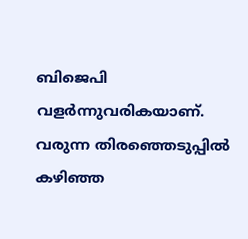ബിജെപി വളര്‍ന്നുവരികയാണ്. വരുന്ന തിരഞ്ഞെടുപ്പില്‍ കഴിഞ്ഞ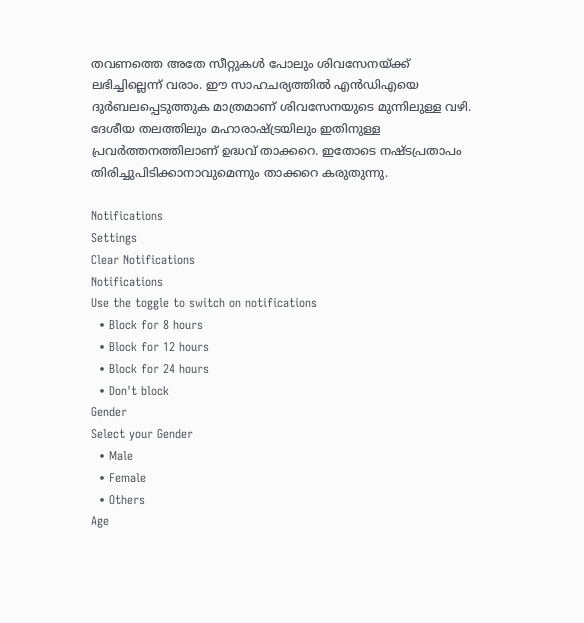തവണത്തെ അതേ സീറ്റുകള്‍ പോലും ശിവസേനയ്ക്ക് ലഭിച്ചില്ലെന്ന് വരാം. ഈ സാഹചര്യത്തില്‍ എന്‍ഡിഎയെ ദുര്‍ബലപ്പെടുത്തുക മാത്രമാണ് ശിവസേനയുടെ മുന്നിലുള്ള വഴി. ദേശീയ തലത്തിലും മഹാരാഷ്ട്രയിലും ഇതിനുള്ള പ്രവര്‍ത്തനത്തിലാണ് ഉദ്ധവ് താക്കറെ. ഇതോടെ നഷ്ടപ്രതാപം തിരിച്ചുപിടിക്കാനാവുമെന്നും താക്കറെ കരുതുന്നു.

Notifications
Settings
Clear Notifications
Notifications
Use the toggle to switch on notifications
  • Block for 8 hours
  • Block for 12 hours
  • Block for 24 hours
  • Don't block
Gender
Select your Gender
  • Male
  • Female
  • Others
Age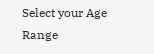Select your Age Range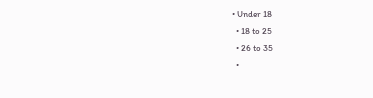• Under 18
  • 18 to 25
  • 26 to 35
  •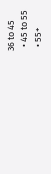36 to 45
  • 45 to 55
  • 55+